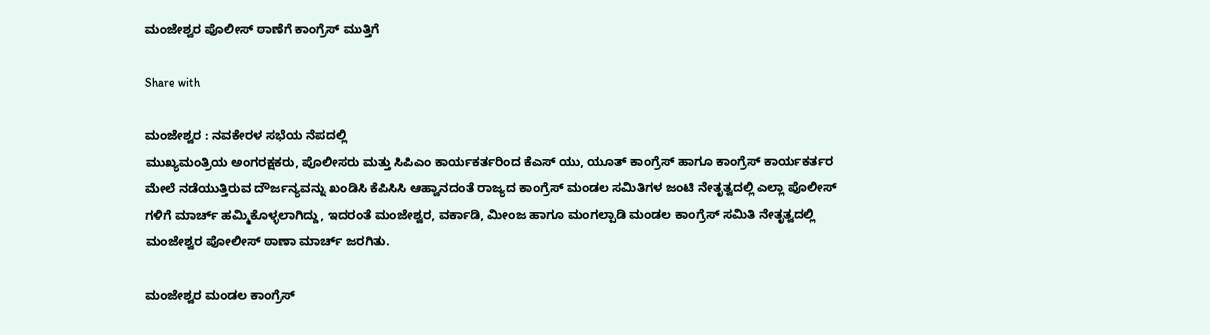ಮಂಜೇಶ್ವರ ಪೊಲೀಸ್ ಠಾಣೆಗೆ ಕಾಂಗ್ರೆಸ್ ಮುತ್ತಿಗೆ

Share with

ಮಂಜೇಶ್ವರ : ನವಕೇರಳ ಸಭೆಯ ನೆಪದಲ್ಲಿ
ಮುಖ್ಯಮಂತ್ರಿಯ ಅಂಗರಕ್ಷಕರು, ಪೊಲೀಸರು ಮತ್ತು ಸಿಪಿಎಂ ಕಾರ್ಯಕರ್ತರಿಂದ ಕೆಎಸ್ ಯು, ಯೂತ್ ಕಾಂಗ್ರೆಸ್ ಹಾಗೂ ಕಾಂಗ್ರೆಸ್ ಕಾರ್ಯಕರ್ತರ ಮೇಲೆ ನಡೆಯುತ್ತಿರುವ ದೌರ್ಜನ್ಯವನ್ನು ಖಂಡಿಸಿ ಕೆಪಿಸಿಸಿ ಆಹ್ವಾನದಂತೆ ರಾಜ್ಯದ ಕಾಂಗ್ರೆಸ್ ಮಂಡಲ ಸಮಿತಿಗಳ ಜಂಟಿ ನೇತೃತ್ವದಲ್ಲಿ ಎಲ್ಲಾ ಪೊಲೀಸ್ ಗಳಿಗೆ ಮಾರ್ಚ್ ಹಮ್ಮಿಕೊಳ್ಳಲಾಗಿದ್ದು, ಇದರಂತೆ ಮಂಜೇಶ್ವರ, ವರ್ಕಾಡಿ, ಮೀಂಜ ಹಾಗೂ ಮಂಗಲ್ಪಾಡಿ ಮಂಡಲ ಕಾಂಗ್ರೆಸ್ ಸಮಿತಿ ನೇತೃತ್ವದಲ್ಲಿ ಮಂಜೇಶ್ವರ ಪೋಲೀಸ್ ಠಾಣಾ ಮಾರ್ಚ್ ಜರಗಿತು.

ಮಂಜೇಶ್ವರ ಮಂಡಲ ಕಾಂಗ್ರೆಸ್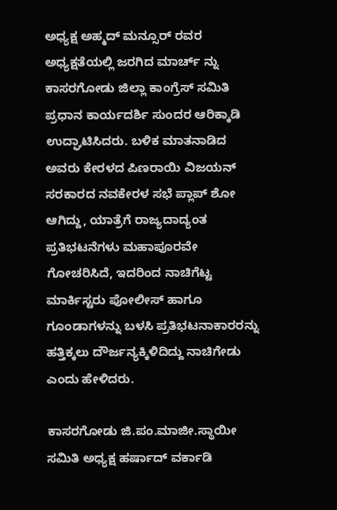ಅಧ್ಯಕ್ಷ ಅಹ್ಮದ್ ಮನ್ಸೂರ್ ರವರ ಅಧ್ಯಕ್ಷತೆಯಲ್ಲಿ ಜರಗಿದ ಮಾರ್ಚ್ ನ್ನು ಕಾಸರಗೋಡು ಜಿಲ್ಲಾ ಕಾಂಗ್ರೆಸ್ ಸಮಿತಿ ಪ್ರಧಾನ ಕಾರ್ಯದರ್ಶಿ ಸುಂದರ ಆರಿಕ್ಕಾಡಿ ಉದ್ಘಾಟಿಸಿದರು. ಬಳಿಕ ಮಾತನಾಡಿದ ಅವರು ಕೇರಳದ ಪಿಣರಾಯಿ ವಿಜಯನ್ ಸರಕಾರದ ನವಕೇರಳ ಸಭೆ ಪ್ಲಾಪ್ ಶೋ ಆಗಿದ್ದು, ಯಾತ್ರೆಗೆ ರಾಜ್ಯದಾದ್ಯಂತ ಪ್ರತಿಭಟನೆಗಳು ಮಹಾಪೂರವೇ ಗೋಚರಿಸಿದೆ, ಇದರಿಂದ ನಾಚಿಗೆಟ್ಟ ಮಾರ್ಕಿಸ್ಟರು ಪೋಲೀಸ್ ಹಾಗೂ ಗೂಂಡಾಗಳನ್ನು ಬಳಸಿ ಪ್ರತಿಭಟನಾಕಾರರನ್ನು ಹತ್ತಿಕ್ಕಲು ದೌರ್ಜನ್ಯಕ್ಕಿಳಿದಿದ್ದು ನಾಚಿಗೇಡು ಎಂದು ಹೇಳಿದರು.

ಕಾಸರಗೋಡು ಜಿ.ಪಂ.ಮಾಜೀ.ಸ್ಥಾಯೀ ಸಮಿತಿ ಅಧ್ಯಕ್ಷ ಹರ್ಷಾದ್ ವರ್ಕಾಡಿ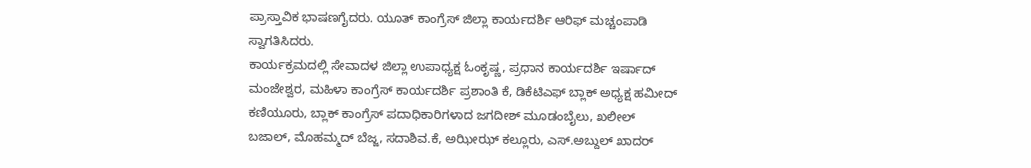ಪ್ರಾಸ್ತಾವಿಕ ಭಾಷಣಗೈದರು. ಯೂತ್ ಕಾಂಗ್ರೆಸ್ ಜಿಲ್ಲಾ ಕಾರ್ಯದರ್ಶಿ ಆರಿಫ್ ಮಚ್ಚಂಪಾಡಿ ಸ್ವಾಗತಿಸಿದರು.
ಕಾರ್ಯಕ್ರಮದಲ್ಲಿ ಸೇವಾದಳ ಜಿಲ್ಲಾ ಉಪಾಧ್ಯಕ್ಷ ಓಂಕೃಷ್ಣ, ಪ್ರಧಾನ ಕಾರ್ಯದರ್ಶಿ ಇರ್ಷಾದ್ ಮಂಜೇಶ್ವರ, ಮಹಿಳಾ ಕಾಂಗ್ರೆಸ್ ಕಾರ್ಯದರ್ಶಿ ಪ್ರಶಾಂತಿ ಕೆ, ಡಿಕೆಟಿಎಫ್ ಬ್ಲಾಕ್ ಅಧ್ಯಕ್ಷ ಹಮೀದ್ ಕಣಿಯೂರು, ಬ್ಲಾಕ್ ಕಾಂಗ್ರೆಸ್ ಪದಾಧಿಕಾರಿಗಳಾದ ಜಗದೀಶ್ ಮೂಡಂಬೈಲು, ಖಲೀಲ್ ಬಜಾಲ್, ಮೊಹಮ್ಮದ್ ಬೆಜ್ಜ, ಸದಾಶಿವ.ಕೆ, ಅಝೀಝ್ ಕಲ್ಲೂರು, ಎಸ್.ಅಬ್ದುಲ್ ಖಾದರ್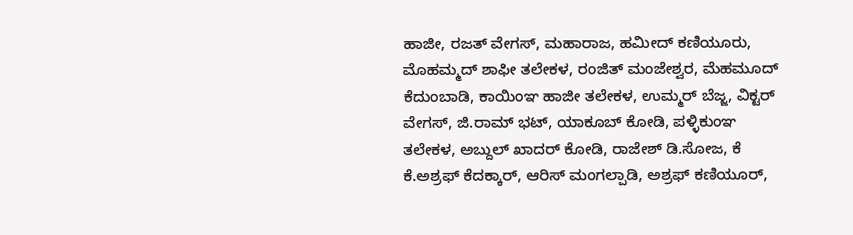ಹಾಜೀ, ರಜತ್ ವೇಗಸ್, ಮಹಾರಾಜ, ಹಮೀದ್ ಕಣಿಯೂರು, ಮೊಹಮ್ಮದ್ ಶಾಫೀ ತಲೇಕಳ, ರಂಜಿತ್ ಮಂಜೇಶ್ವರ, ಮೆಹಮೂದ್ ಕೆದುಂಬಾಡಿ, ಕಾಯಿಂಞ ಹಾಜೀ ತಲೇಕಳ, ಉಮ್ಮರ್ ಬೆಜ್ಜ, ವಿಕ್ಟರ್ ವೇಗಸ್, ಜಿ.ರಾಮ್ ಭಟ್, ಯಾಕೂಬ್ ಕೋಡಿ, ಪಳ್ಳಿಕುಂಞ ತಲೇಕಳ, ಅಬ್ದುಲ್ ಖಾದರ್ ಕೋಡಿ, ರಾಜೇಶ್ ಡಿ.ಸೋಜ, ಕೆ ಕೆ.ಅಶ್ರಫ್ ಕೆದಕ್ಕಾರ್, ಆರಿಸ್ ಮಂಗಲ್ಪಾಡಿ, ಅಶ್ರಫ್ ಕಣಿಯೂರ್,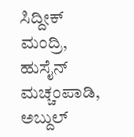ಸಿದ್ದೀಕ್ ಮಂದ್ರಿ, ಹುಸೈನ್ ಮಚ್ಚಂಪಾಡಿ, ಅಬ್ದುಲ್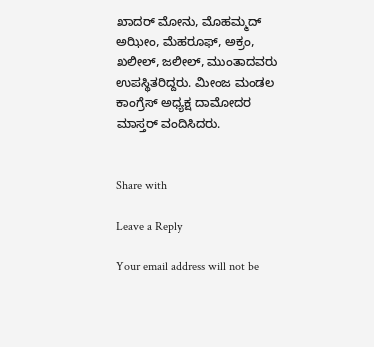ಖಾದರ್ ಮೋನು, ಮೊಹಮ್ಮದ್ ಅಝೀಂ, ಮೆಹರೂಫ್, ಅಕ್ರಂ, ಖಲೀಲ್, ಜಲೀಲ್, ಮುಂತಾದವರು ಉಪಸ್ಥಿತರಿದ್ದರು. ಮೀಂಜ ಮಂಡಲ ಕಾಂಗ್ರೆಸ್ ಅಧ್ಯಕ್ಷ ದಾಮೋದರ ಮಾಸ್ತರ್ ವಂದಿಸಿದರು.


Share with

Leave a Reply

Your email address will not be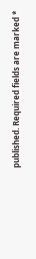published. Required fields are marked *